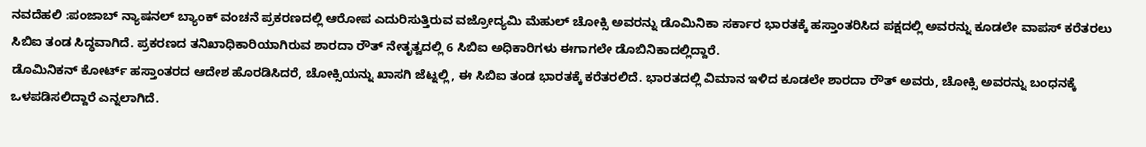ನವದೆಹಲಿ :ಪಂಜಾಬ್ ನ್ಯಾಷನಲ್ ಬ್ಯಾಂಕ್ ವಂಚನೆ ಪ್ರಕರಣದಲ್ಲಿ ಆರೋಪ ಎದುರಿಸುತ್ತಿರುವ ವಜ್ರೋದ್ಯಮಿ ಮೆಹುಲ್ ಚೋಕ್ಸಿ ಅವರನ್ನು ಡೊಮಿನಿಕಾ ಸರ್ಕಾರ ಭಾರತಕ್ಕೆ ಹಸ್ತಾಂತರಿಸಿದ ಪಕ್ಷದಲ್ಲಿ ಅವರನ್ನು ಕೂಡಲೇ ವಾಪಸ್ ಕರೆತರಲು ಸಿಬಿಐ ತಂಡ ಸಿದ್ಧವಾಗಿದೆ. ಪ್ರಕರಣದ ತನಿಖಾಧಿಕಾರಿಯಾಗಿರುವ ಶಾರದಾ ರೌತ್ ನೇತೃತ್ವದಲ್ಲಿ 6 ಸಿಬಿಐ ಅಧಿಕಾರಿಗಳು ಈಗಾಗಲೇ ಡೊಬಿನಿಕಾದಲ್ಲಿದ್ದಾರೆ.
ಡೊಮಿನಿಕನ್ ಕೋರ್ಟ್ ಹಸ್ತಾಂತರದ ಆದೇಶ ಹೊರಡಿಸಿದರೆ, ಚೋಕ್ಸಿಯನ್ನು ಖಾಸಗಿ ಜೆಟ್ನಲ್ಲಿ, ಈ ಸಿಬಿಐ ತಂಡ ಭಾರತಕ್ಕೆ ಕರೆತರಲಿದೆ. ಭಾರತದಲ್ಲಿ ವಿಮಾನ ಇಳಿದ ಕೂಡಲೇ ಶಾರದಾ ರೌತ್ ಅವರು, ಚೋಕ್ಸಿ ಅವರನ್ನು ಬಂಧನಕ್ಕೆ ಒಳಪಡಿಸಲಿದ್ದಾರೆ ಎನ್ನಲಾಗಿದೆ.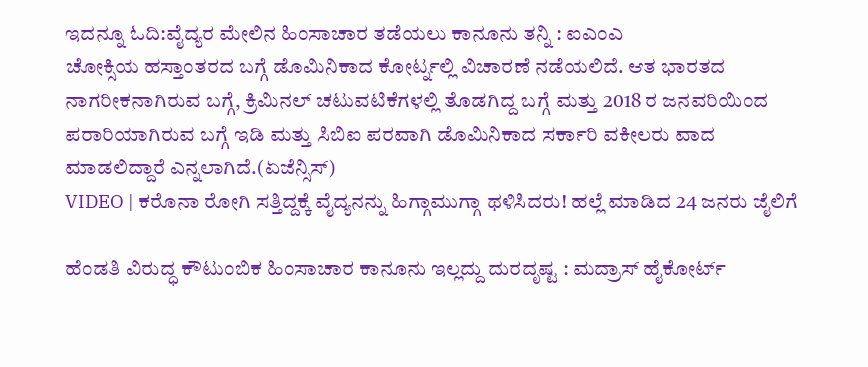ಇದನ್ನೂ ಓದಿ:ವೈದ್ಯರ ಮೇಲಿನ ಹಿಂಸಾಚಾರ ತಡೆಯಲು ಕಾನೂನು ತನ್ನಿ : ಐಎಂಎ
ಚೋಕ್ಸಿಯ ಹಸ್ತಾಂತರದ ಬಗ್ಗೆ ಡೊಮಿನಿಕಾದ ಕೋರ್ಟ್ನಲ್ಲಿ ವಿಚಾರಣೆ ನಡೆಯಲಿದೆ. ಆತ ಭಾರತದ ನಾಗರೀಕನಾಗಿರುವ ಬಗ್ಗೆ, ಕ್ರಿಮಿನಲ್ ಚಟುವಟಿಕೆಗಳಲ್ಲಿ ತೊಡಗಿದ್ದ ಬಗ್ಗೆ ಮತ್ತು 2018 ರ ಜನವರಿಯಿಂದ ಪರಾರಿಯಾಗಿರುವ ಬಗ್ಗೆ ಇಡಿ ಮತ್ತು ಸಿಬಿಐ ಪರವಾಗಿ ಡೊಮಿನಿಕಾದ ಸರ್ಕಾರಿ ವಕೀಲರು ವಾದ ಮಾಡಲಿದ್ದಾರೆ ಎನ್ನಲಾಗಿದೆ.(ಏಜೆನ್ಸಿಸ್)
VIDEO | ಕರೊನಾ ರೋಗಿ ಸತ್ತಿದ್ದಕ್ಕೆ ವೈದ್ಯನನ್ನು ಹಿಗ್ಗಾಮುಗ್ಗಾ ಥಳಿಸಿದರು! ಹಲ್ಲೆ ಮಾಡಿದ 24 ಜನರು ಜೈಲಿಗೆ

ಹೆಂಡತಿ ವಿರುದ್ಧ ಕೌಟುಂಬಿಕ ಹಿಂಸಾಚಾರ ಕಾನೂನು ಇಲ್ಲದ್ದು ದುರದೃಷ್ಟ : ಮದ್ರಾಸ್ ಹೈಕೋರ್ಟ್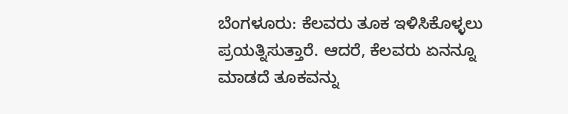ಬೆಂಗಳೂರು: ಕೆಲವರು ತೂಕ ಇಳಿಸಿಕೊಳ್ಳಲು ಪ್ರಯತ್ನಿಸುತ್ತಾರೆ. ಆದರೆ, ಕೆಲವರು ಏನನ್ನೂ ಮಾಡದೆ ತೂಕವನ್ನು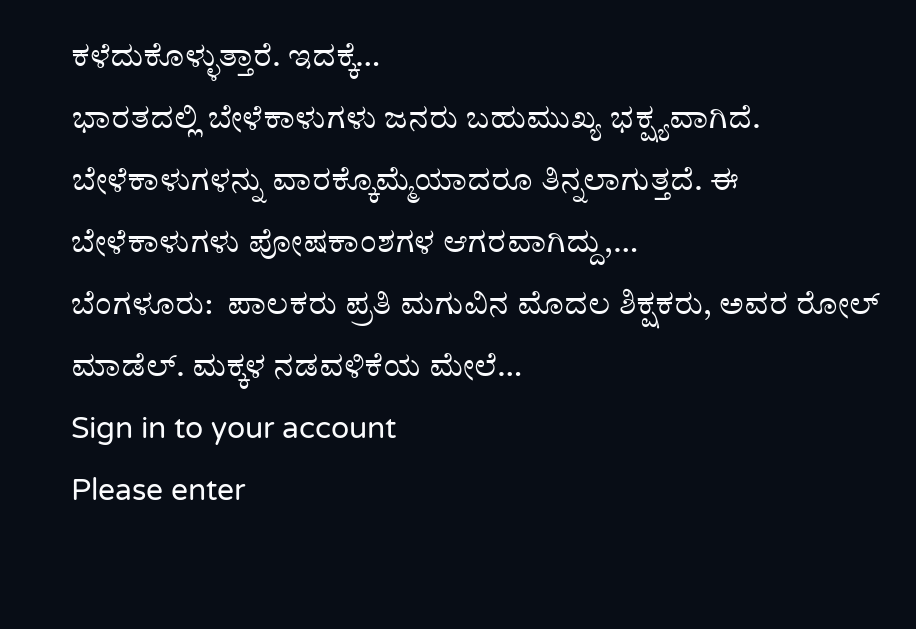ಕಳೆದುಕೊಳ್ಳುತ್ತಾರೆ. ಇದಕ್ಕೆ…
ಭಾರತದಲ್ಲಿ ಬೇಳೆಕಾಳುಗಳು ಜನರು ಬಹುಮುಖ್ಯ ಭಕ್ಷ್ಯವಾಗಿದೆ. ಬೇಳೆಕಾಳುಗಳನ್ನು ವಾರಕ್ಕೊಮ್ಮೆಯಾದರೂ ತಿನ್ನಲಾಗುತ್ತದೆ. ಈ ಬೇಳೆಕಾಳುಗಳು ಪೋಷಕಾಂಶಗಳ ಆಗರವಾಗಿದ್ದು,…
ಬೆಂಗಳೂರು:  ಪಾಲಕರು ಪ್ರತಿ ಮಗುವಿನ ಮೊದಲ ಶಿಕ್ಷಕರು, ಅವರ ರೋಲ್ ಮಾಡೆಲ್. ಮಕ್ಕಳ ನಡವಳಿಕೆಯ ಮೇಲೆ…
Sign in to your account
Please enter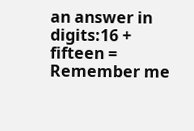an answer in digits:16 + fifteen =
Remember me